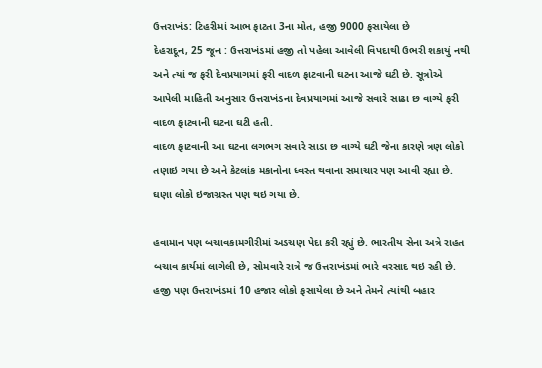ઉત્તરાખંડ: ટિહરીમાં આભ ફાટતા 3ના મોત, હજી 9000 ફસાયેલા છે
દેહરાદૂન, 25 જૂન : ઉત્તરાખંડમાં હજી તો પહેલા આવેલી વિપદાથી ઉભરી શકાયું નથી અને ત્યાં જ ફરી દેવપ્રયાગમાં ફરી વાદળ ફાટવાની ઘટના આજે ઘટી છે. સૂત્રોએ આપેલી માહિતી અનુસાર ઉત્તરાખંડના દેવપ્રયાગમાં આજે સવારે સાઢા છ વાગ્યે ફરી વાદળ ફાટવાની ઘટના ઘટી હતી.
વાદળ ફાટવાની આ ઘટના લગભગ સવારે સાડા છ વાગ્યે ઘટી જેના કારણે ત્રણ લોકો તણાઇ ગયા છે અને કેટલાંક મકાનોના ધ્વસ્ત થવાના સમાચાર પણ આવી રહ્યા છે. ઘણા લોકો ઇજાગ્રસ્ત પણ થઇ ગયા છે.

હવામાન પણ બચાવકામગીરીમાં અડચણ પેદા કરી રહ્યું છે. ભારતીય સેના અત્રે રાહત બચાવ કાર્યમાં લાગેલી છે, સોમવારે રાત્રે જ ઉત્તરાખંડમાં ભારે વરસાદ થઇ રહી છે. હજી પણ ઉત્તરાખંડમાં 10 હજાર લોકો ફસાયેલા છે અને તેમને ત્યાંથી બહાર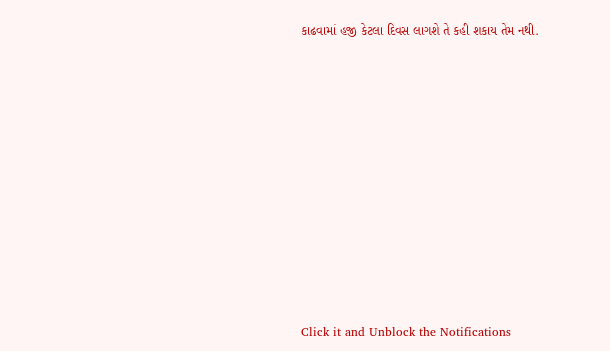કાઢવામાં હજી કેટલા દિવસ લાગશે તે કહી શકાય તેમ નથી.












Click it and Unblock the Notifications